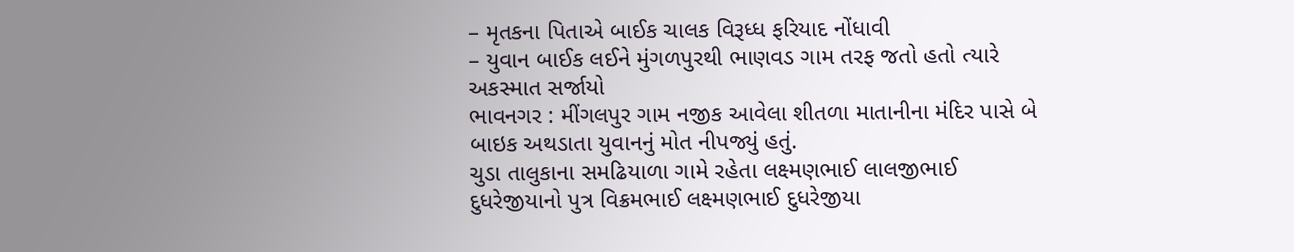– મૃતકના પિતાએ બાઈક ચાલક વિરૂધ્ધ ફરિયાદ નોંધાવી
– યુવાન બાઈક લઈને મુંગળપુરથી ભાણવડ ગામ તરફ જતો હતો ત્યારે અકસ્માત સર્જાયો
ભાવનગર : મીંગલપુર ગામ નજીક આવેલા શીતળા માતાનીના મંદિર પાસે બે બાઇક અથડાતા યુવાનનું મોત નીપજ્યું હતું.
ચુડા તાલુકાના સમઢિયાળા ગામે રહેતા લક્ષ્મણભાઈ લાલજીભાઈ દુધરેજીયાનો પુત્ર વિક્રમભાઈ લક્ષ્મણભાઈ દુધરેજીયા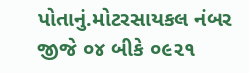પોતાનું.મોટરસાયકલ નંબર જીજે ૦૪ બીકે ૦૯૨૧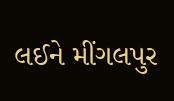લઈને મીંગલપુર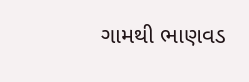ગામથી ભાણવડ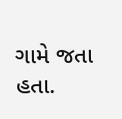ગામે જતા હતા.